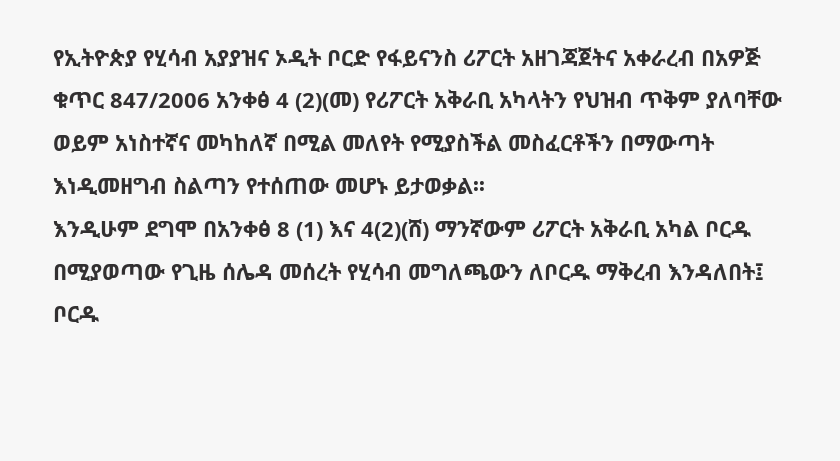የኢትዮጵያ የሂሳብ አያያዝና ኦዲት ቦርድ የፋይናንስ ሪፖርት አዘገጃጀትና አቀራረብ በአዎጅ ቁጥር 847/2006 አንቀፅ 4 (2)(መ) የሪፖርት አቅራቢ አካላትን የህዝብ ጥቅም ያለባቸው ወይም አነስተኛና መካከለኛ በሚል መለየት የሚያስችል መስፈርቶችን በማውጣት እነዲመዘግብ ስልጣን የተሰጠው መሆኑ ይታወቃል፡፡
እንዲሁም ደግሞ በአንቀፅ 8 (1) እና 4(2)(ሸ) ማንኛውም ሪፖርት አቅራቢ አካል ቦርዱ በሚያወጣው የጊዜ ሰሌዳ መሰረት የሂሳብ መግለጫውን ለቦርዱ ማቅረብ እንዳለበት፤ ቦርዱ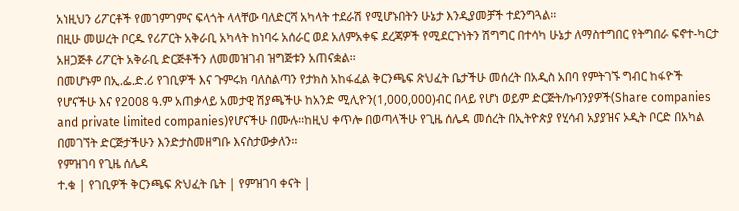አነዚህን ሪፖርቶች የመገምገምና ፍላጎት ላላቸው ባለድርሻ አካላት ተደራሽ የሚሆኑበትን ሁኔታ እንዲያመቻች ተደንግጓል፡፡
በዚሁ መሠረት ቦርዱ የሪፖርት አቅራቢ አካላት ከነባሩ አሰራር ወደ አለምአቀፍ ደረጃዎች የሚደርጉነትን ሽግግር በተሳካ ሁኔታ ለማስተግበር የትግበራ ፍኖተ-ካርታ አዘጋጅቶ ሪፖርት አቅራቢ ድርጅቶችን ለመመዝገብ ዝግጅቱን አጠናቋል፡፡
በመሆኑም በኢ.ፌ.ድ.ሪ የገቢዎች እና ጉምሩክ ባለስልጣን የታክስ አከፋፈል ቅርንጫፍ ጽህፈት ቤታችሁ መሰረት በአዲስ አበባ የምትገኙ ግብር ከፋዮች የሆናችሁ እና የ2008 ዓ.ም አጠቃላይ አመታዊ ሽያጫችሁ ከአንድ ሚሊዮን(1,000,000)ብር በላይ የሆነ ወይም ድርጅት/ኩባንያዎች(Share companies and private limited companies)የሆናችሁ በሙሉ፡፡ከዚህ ቀጥሎ በወጣላችሁ የጊዜ ሰሌዳ መሰረት በኢትዮጵያ የሂሳብ አያያዝና ኦዲት ቦርድ በአካል በመገኘት ድርጅታችሁን እንድታስመዘግቡ እናስታውቃለን፡፡
የምዝገባ የጊዜ ሰሌዳ
ተ.ቁ | የገቢዎች ቅርንጫፍ ጽህፈት ቤት | የምዝገባ ቀናት |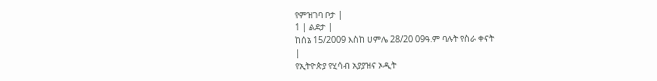የምዝገባ ቦታ |
1 | ልደታ |
ከሰኔ 15/2009 እስከ ሀምሌ 28/20 09ዓ.ም ባሉት የስራ ቀናት
|
የኢትዮጵያ የሂሳብ አያያዝና ኦዲት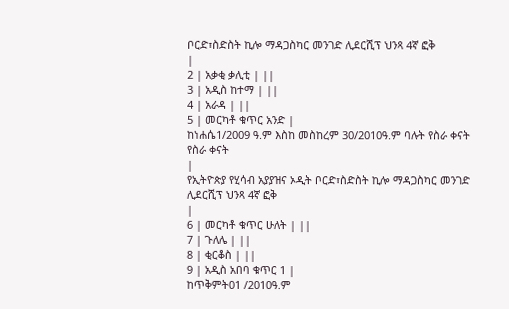ቦርድ፣ስድስት ኪሎ ማዳጋስካር መንገድ ሊደርሺፕ ህንጻ 4ኛ ፎቅ
|
2 | አቃቂ ቃሊቲ | ||
3 | አዲስ ከተማ | ||
4 | አራዳ | ||
5 | መርካቶ ቁጥር አንድ |
ከነሐሴ1/2009 ዓ.ም እስከ መስከረም 30/2010ዓ.ም ባሉት የስራ ቀናት የስራ ቀናት
|
የኢትዮጵያ የሂሳብ አያያዝና ኦዲት ቦርድ፣ስድስት ኪሎ ማዳጋስካር መንገድ ሊደርሺፕ ህንጻ 4ኛ ፎቅ
|
6 | መርካቶ ቁጥር ሁለት | ||
7 | ጉለሌ | ||
8 | ቂርቆስ | ||
9 | አዲስ አበባ ቁጥር 1 |
ከጥቅምት01 /2010ዓ.ም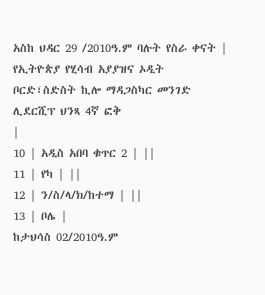አስከ ህዳር 29 /2010ዓ.ም ባሉት የስራ ቀናት |
የኢትዮጵያ የሂሳብ አያያዝና ኦዲት ቦርድ፣ስድስት ኪሎ ማዳጋስካር መንገድ ሊደርሺፕ ህንጻ 4ኛ ፎቅ
|
10 | አዲስ አበባ ቁጥር 2 | ||
11 | የካ | ||
12 | ን/ስ/ላ/ክ/ከተማ | ||
13 | ቦሌ |
ከታህሳስ 02/2010ዓ.ም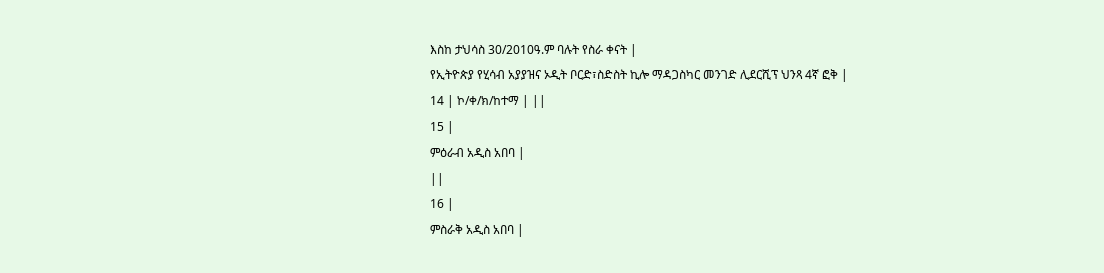እስከ ታህሳስ 30/2010ዓ.ም ባሉት የስራ ቀናት |
የኢትዮጵያ የሂሳብ አያያዝና ኦዲት ቦርድ፣ስድስት ኪሎ ማዳጋስካር መንገድ ሊደርሺፕ ህንጻ 4ኛ ፎቅ |
14 | ኮ/ቀ/ክ/ከተማ | ||
15 |
ምዕራብ አዲስ አበባ |
||
16 |
ምስራቅ አዲስ አበባ |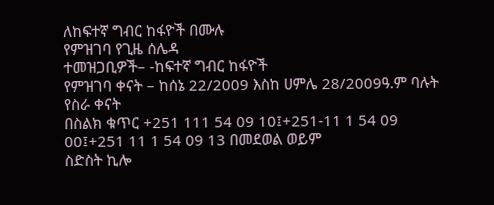ለከፍተኛ ግብር ከፋዮች በሙሉ
የምዝገባ የጊዜ ሰሌዳ
ተመዝጋቢዎች– -ከፍተኛ ግብር ከፋዮች
የምዝገባ ቀናት – ከሰኔ 22/2009 እስከ ሀምሌ 28/2009ዓ.ም ባሉት የስራ ቀናት
በስልክ ቁጥር +251 111 54 09 10፤+251-11 1 54 09 00፤+251 11 1 54 09 13 በመደወል ወይም
ስድስት ኪሎ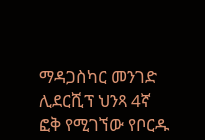ማዳጋስካር መንገድ ሊደርሺፕ ህንጻ 4ኛ ፎቅ የሚገኘው የቦርዱ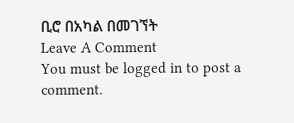ቢሮ በአካል በመገኘት
Leave A Comment
You must be logged in to post a comment.